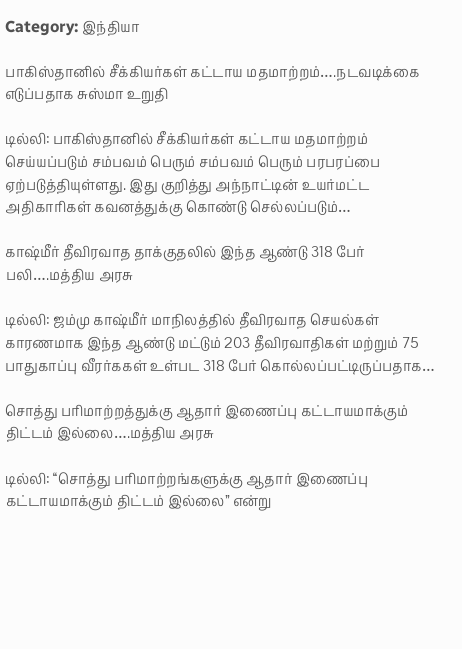Category: இந்தியா

பாகிஸ்தானில் சீக்கியர்கள் கட்டாய மதமாற்றம்….நடவடிக்கை எடுப்பதாக சுஸ்மா உறுதி

டில்லி: பாகிஸ்தானில் சீக்கியர்கள் கட்டாய மதமாற்றம் செய்யப்படும் சம்பவம் பெரும் சம்பவம் பெரும் பரபரப்பை ஏற்படுத்தியுள்ளது. இது குறித்து அந்நாட்டின் உயர்மட்ட அதிகாரிகள் கவனத்துக்கு கொண்டு செல்லப்படும்…

காஷ்மீர் தீவிரவாத தாக்குதலில் இந்த ஆண்டு 318 பேர் பலி….மத்திய அரசு

டில்லி: ஜம்மு காஷ்மீர் மாநிலத்தில் தீவிரவாத செயல்கள் காரணமாக இந்த ஆண்டு மட்டும் 203 தீவிரவாதிகள் மற்றும் 75 பாதுகாப்பு வீரர்ககள் உள்பட 318 பேர் கொல்லப்பட்டிருப்பதாக…

சொத்து பரிமாற்றத்துக்கு ஆதார் இணைப்பு கட்டாயமாக்கும் திட்டம் இல்லை….மத்திய அரசு

டில்லி: ‘‘சொத்து பரிமாற்றங்களுக்கு ஆதார் இணைப்பு கட்டாயமாக்கும் திட்டம் இல்லை’’ என்று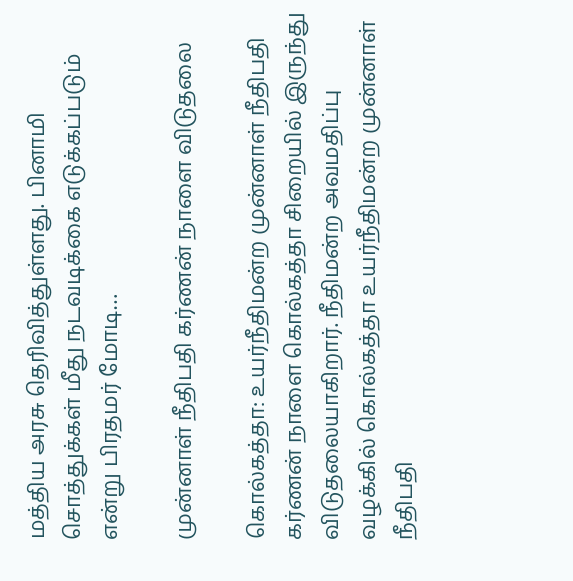மத்திய அரசு தெரிவித்துள்ளது. பினாமி சொத்துக்கள் மீது நடவடிக்கை எடுக்கப்படும் என்று பிரதமர் மோடி…

முன்னாள் நீதிபதி கர்ணன் நாளை விடுதலை

கொல்கத்தா: உயர்நீதிமன்ற முன்னாள் நீதிபதி கர்ணன் நாளை கொல்கத்தா சிறையில் இருந்து விடுதலையாகிறார். நீதிமன்ற அவமதிப்பு வழக்கில் கொல்கத்தா உயர்நீதிமன்ற முன்னாள் நீதிபதி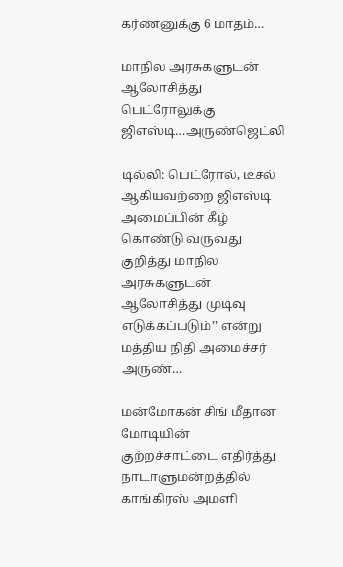கர்ணனுக்கு 6 மாதம்…

மாநில அரசுகளுடன் ஆலோசித்து பெட்ரோலுக்கு ஜிஎஸ்டி…அருண்ஜெட்லி

டில்லி: பெட்ரோல், டீசல் ஆகியவற்றை ஜிஎஸ்டி அமைப்பின் கீழ் கொண்டு வருவது குறித்து மாநில அரசுகளுடன் ஆலோசித்து முடிவு எடுக்கப்படும்’’ என்று மத்திய நிதி அமைச்சர் அருண்…

மன்மோகன் சிங் மீதான மோடியின் குற்றச்சாட்டை எதிர்த்து நாடாளுமன்றத்தில் காங்கிரஸ் அமளி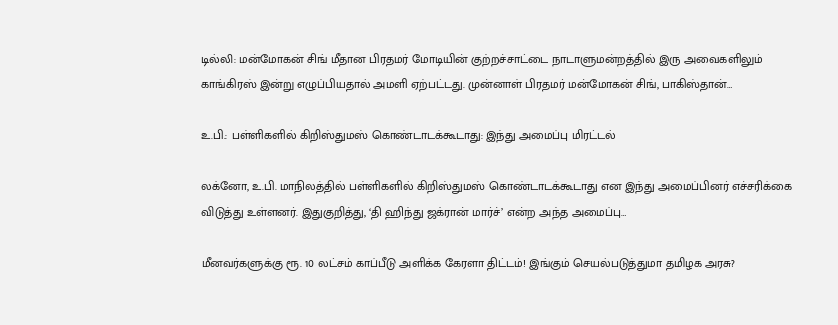டில்லி: மன்மோகன் சிங் மீதான பிரதமர் மோடியின் குற்றச்சாட்டை நாடாளுமன்றத்தில் இரு அவைகளிலும் காங்கிரஸ் இன்று எழுப்பியதால் அமளி ஏற்பட்டது. முன்னாள் பிரதமர் மன்மோகன் சிங், பாகிஸ்தான்…

உ.பி.: பள்ளிகளில் கிறிஸ்துமஸ் கொண்டாடக்கூடாது: இந்து அமைப்பு மிரட்டல்

லக்னோ, உ.பி. மாநிலத்தில் பள்ளிகளில் கிறிஸ்துமஸ் கொண்டாடக்கூடாது என இந்து அமைப்பினர் எச்சரிக்கை விடுத்து உள்ளனர். இதுகுறித்து, ‘தி ஹிந்து ஜக்ரான் மார்ச்’ என்ற அந்த அமைப்பு…

மீனவர்களுக்கு ரூ. 10 லட்சம் காப்பீடு அளிக்க கேரளா திட்டம்! இங்கும் செயல்படுத்துமா தமிழக அரசு?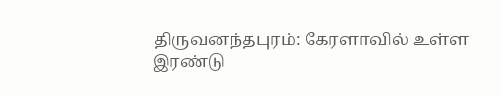திருவனந்தபுரம்: கேரளாவில் உள்ள இரண்டு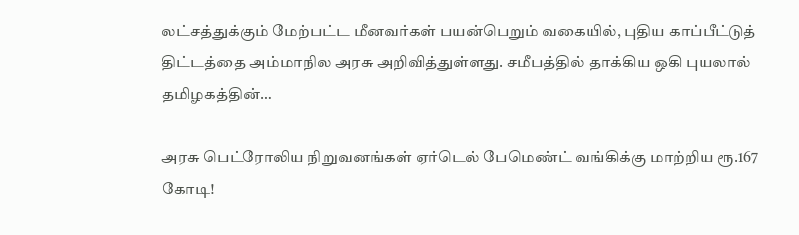லட்சத்துக்கும் மேற்பட்ட மீனவர்கள் பயன்பெறும் வகையில், புதிய காப்பீட்டுத் திட்டத்தை அம்மாநில அரசு அறிவித்துள்ளது. சமீபத்தில் தாக்கிய ஒகி புயலால் தமிழகத்தின்…

அரசு பெட்ரோலிய நிறுவனங்கள் ஏர்டெல் பேமெண்ட் வங்கிக்கு மாற்றிய ரூ.167 கோடி!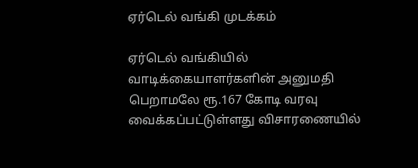ஏர்டெல் வங்கி முடக்கம்

ஏர்டெல் வங்கியில் வாடிக்கையாளர்களின் அனுமதி பெறாமலே ரூ.167 கோடி வரவு வைக்கப்பட்டுள்ளது விசாரணையில்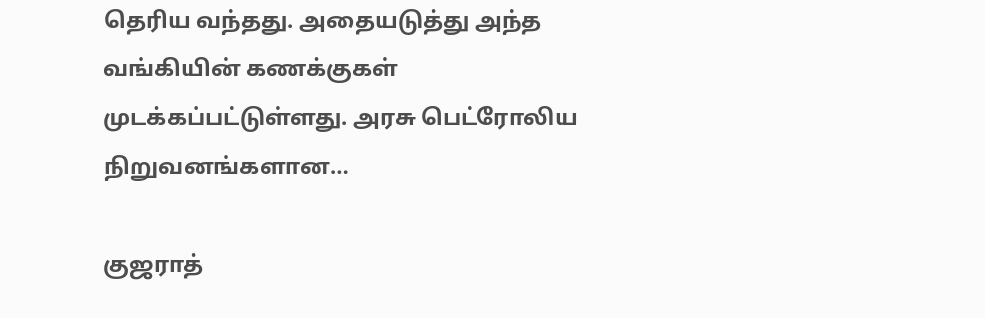தெரிய வந்தது. அதையடுத்து அந்த வங்கியின் கணக்குகள் முடக்கப்பட்டுள்ளது. அரசு பெட்ரோலிய நிறுவனங்களான…

குஜராத்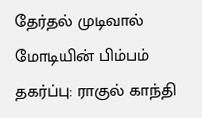தேர்தல் முடிவால் மோடியின் பிம்பம் தகர்ப்பு: ராகுல் காந்தி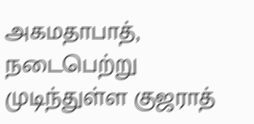அகமதாபாத், நடைபெற்று முடிந்துள்ள குஜராத்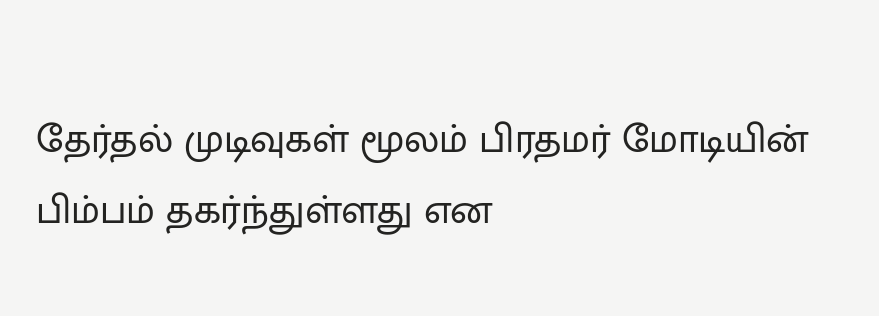தேர்தல் முடிவுகள் மூலம் பிரதமர் மோடியின் பிம்பம் தகர்ந்துள்ளது என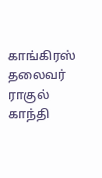காங்கிரஸ் தலைவர் ராகுல் காந்தி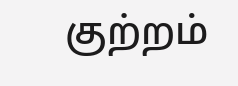குற்றம்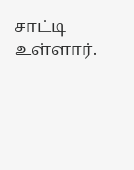சாட்டி உள்ளார்.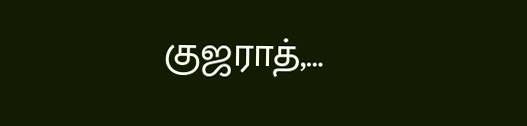குஜராத்,…